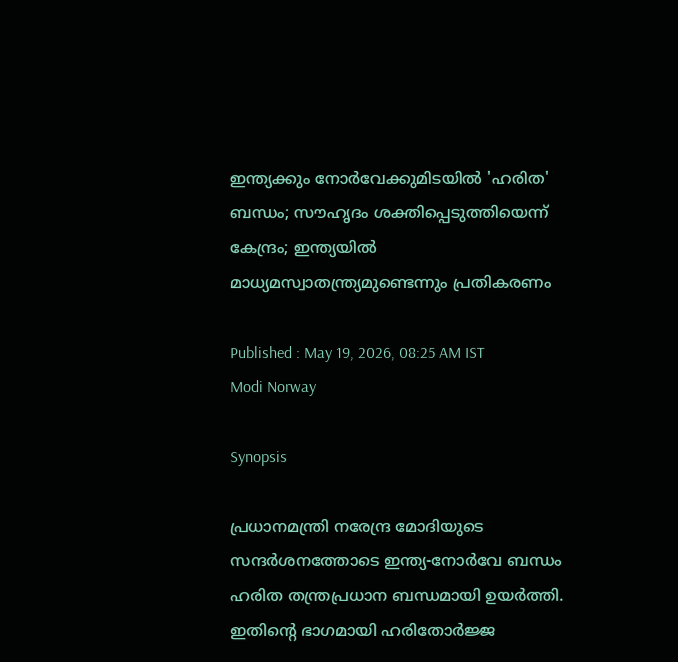ഇന്ത്യക്കും നോർവേക്കുമിടയിൽ 'ഹരിത' ബന്ധം; സൗഹൃദം ശക്തിപ്പെടുത്തിയെന്ന് കേന്ദ്രം; ഇന്ത്യയിൽ മാധ്യമസ്വാതന്ത്ര്യമുണ്ടെന്നും പ്രതികരണം

Published : May 19, 2026, 08:25 AM IST
Modi Norway

Synopsis

പ്രധാനമന്ത്രി നരേന്ദ്ര മോദിയുടെ സന്ദർശനത്തോടെ ഇന്ത്യ-നോർവേ ബന്ധം ഹരിത തന്ത്രപ്രധാന ബന്ധമായി ഉയർത്തി. ഇതിന്റെ ഭാഗമായി ഹരിതോർജ്ജ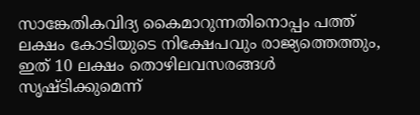സാങ്കേതികവിദ്യ കൈമാറുന്നതിനൊപ്പം പത്ത് ലക്ഷം കോടിയുടെ നിക്ഷേപവും രാജ്യത്തെത്തും, ഇത് 10 ലക്ഷം തൊഴിലവസരങ്ങൾ സൃഷ്ടിക്കുമെന്ന്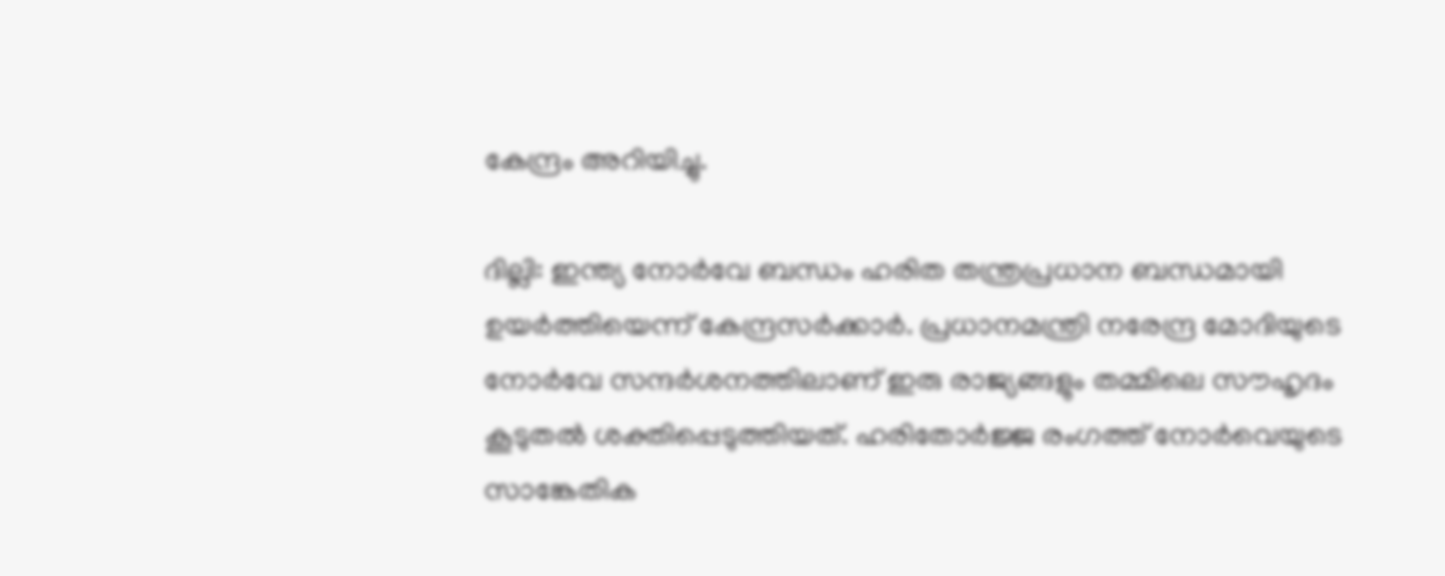കേന്ദ്രം അറിയിച്ചു.

ദില്ലി: ഇന്ത്യ നോർവേ ബന്ധം ഹരിത തന്ത്രപ്രധാന ബന്ധമായി ഉയർത്തിയെന്ന് കേന്ദ്രസർക്കാർ. പ്രധാനമന്ത്രി നരേന്ദ്ര മോദിയുടെ നോർവേ സന്ദർശനത്തിലാണ് ഇരു രാജ്യങ്ങളും തമ്മിലെ സൗഹൃദം കൂടുതൽ ശക്തിപ്പെടുത്തിയത്. ഹരിതോർജ്ജ രംഗത്ത് നോർവെയുടെ സാങ്കേതിക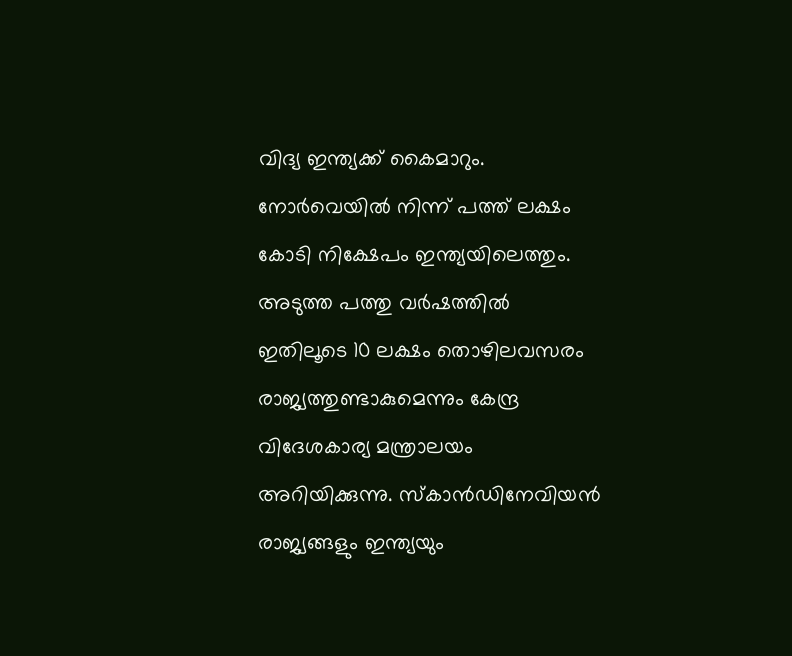വിദ്യ ഇന്ത്യക്ക് കൈമാറും. നോർവെയിൽ നിന്ന് പത്ത് ലക്ഷം കോടി നിക്ഷേപം ഇന്ത്യയിലെത്തും. അടുത്ത പത്തു വർഷത്തിൽ ഇതിലൂടെ 10 ലക്ഷം തൊഴിലവസരം രാജ്യത്തുണ്ടാകുമെന്നും കേന്ദ്ര വിദേശകാര്യ മന്ത്രാലയം അറിയിക്കുന്നു. സ്‌കാൻഡിനേവിയൻ രാജ്യങ്ങളും ഇന്ത്യയും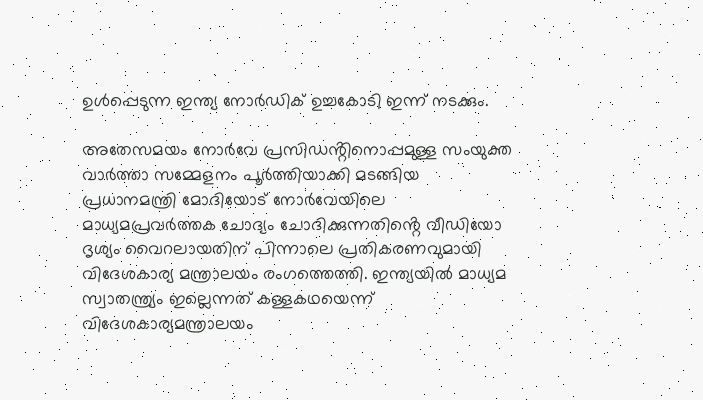ഉൾപ്പെടുന്ന ഇന്ത്യ നോർഡിക് ഉച്ചകോടി ഇന്ന് നടക്കും.

അതേസമയം നോർവേ പ്രസിഡൻ്റിനൊപ്പമുള്ള സംയുക്ത വാർത്താ സമ്മേളനം പൂർത്തിയാക്കി മടങ്ങിയ പ്രധാനമന്ത്രി മോദിയോട് നോർവേയിലെ മാധ്യമപ്രവർത്തക ചോദ്യം ചോദിക്കുന്നതിൻ്റെ വീഡിയോ ദൃശ്യം വൈറലായതിന് പിന്നാലെ പ്രതികരണവുമായി വിദേശകാര്യ മന്ത്രാലയം രംഗത്തെത്തി. ഇന്ത്യയിൽ മാധ്യമ സ്വാതന്ത്ര്യം ഇല്ലെന്നത് കള്ളകഥയെന്ന് വിദേശകാര്യമന്ത്രാലയം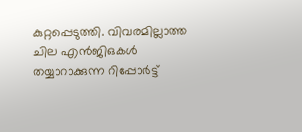കുറ്റപ്പെടുത്തി. വിവരമില്ലാത്ത ചില എൻജിഒകൾ തയ്യാറാക്കുന്ന റിപ്പോർട്ട്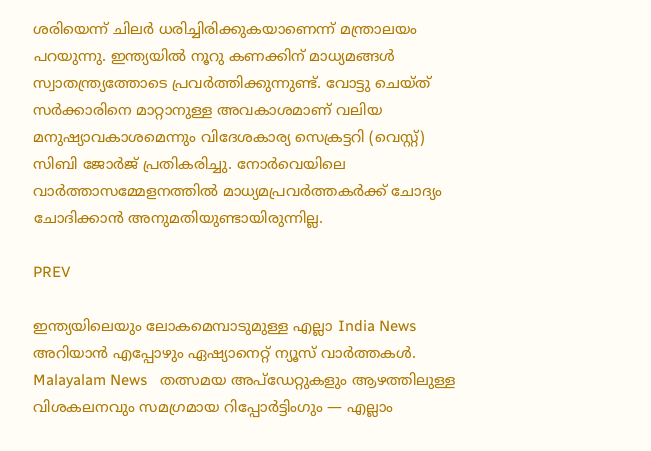ശരിയെന്ന് ചിലർ ധരിച്ചിരിക്കുകയാണെന്ന് മന്ത്രാലയം പറയുന്നു. ഇന്ത്യയിൽ നൂറു കണക്കിന് മാധ്യമങ്ങൾ സ്വാതന്ത്ര്യത്തോടെ പ്രവർത്തിക്കുന്നുണ്ട്. വോട്ടു ചെയ്ത് സർക്കാരിനെ മാറ്റാനുള്ള അവകാശമാണ് വലിയ മനുഷ്യാവകാശമെന്നും വിദേശകാര്യ സെക്രട്ടറി (വെസ്റ്റ്) സിബി ജോർജ് പ്രതികരിച്ചു. നോർവെയിലെ വാർത്താസമ്മേളനത്തിൽ മാധ്യമപ്രവർത്തകർക്ക് ചോദ്യം ചോദിക്കാൻ അനുമതിയുണ്ടായിരുന്നില്ല.

PREV

ഇന്ത്യയിലെയും ലോകമെമ്പാടുമുള്ള എല്ലാ India News അറിയാൻ എപ്പോഴും ഏഷ്യാനെറ്റ് ന്യൂസ് വാർത്തകൾ. Malayalam News   തത്സമയ അപ്‌ഡേറ്റുകളും ആഴത്തിലുള്ള വിശകലനവും സമഗ്രമായ റിപ്പോർട്ടിംഗും — എല്ലാം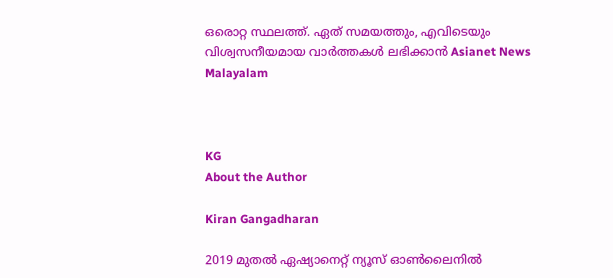ഒരൊറ്റ സ്ഥലത്ത്. ഏത് സമയത്തും, എവിടെയും വിശ്വസനീയമായ വാർത്തകൾ ലഭിക്കാൻ Asianet News Malayalam



KG
About the Author

Kiran Gangadharan

2019 മുതല്‍ ഏഷ്യാനെറ്റ് ന്യൂസ് ഓണ്‍ലൈനില്‍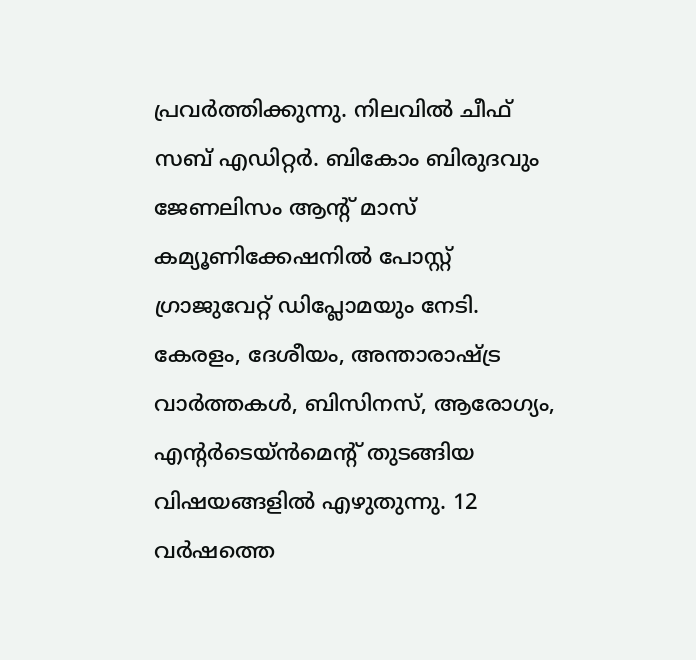പ്രവര്‍ത്തിക്കുന്നു. നിലവില്‍ ചീഫ് സബ് എഡിറ്റർ. ബികോം ബിരുദവും ജേണലിസം ആൻ്റ് മാസ് കമ്യൂണിക്കേഷനിൽ പോസ്റ്റ് ഗ്രാജുവേറ്റ് ഡിപ്ലോമയും നേടി. കേരളം, ദേശീയം, അന്താരാഷ്ട്ര വാര്‍ത്തകള്‍, ബിസിനസ്, ആരോഗ്യം, എന്റർടെയ്ൻമെൻ്റ് തുടങ്ങിയ വിഷയങ്ങളില്‍ എഴുതുന്നു. 12 വര്‍ഷത്തെ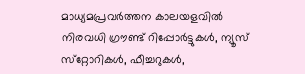മാധ്യമപ്രവര്‍ത്തന കാലയളവില്‍ നിരവധി ഗ്രൗണ്ട് റിപ്പോര്‍ട്ടുകള്‍, ന്യൂസ് സ്‌റ്റോറികള്‍, ഫീച്ചറുകള്‍,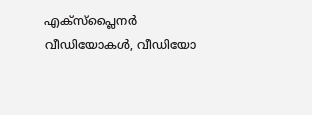എക്‌സ്‌പ്ലൈന‍ർ വീഡിയോകൾ, വീഡിയോ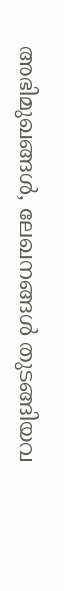അഭിമുഖങ്ങള്‍, ലേഖനങ്ങള്‍ തുടങ്ങിയവ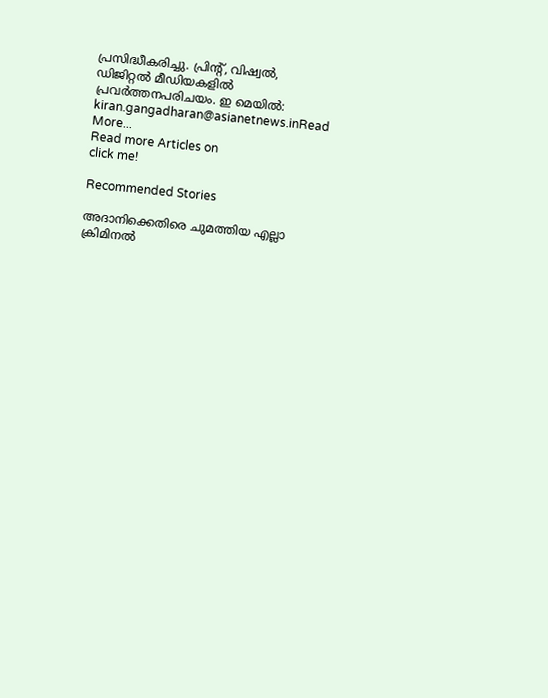പ്രസിദ്ധീകരിച്ചു. പ്രിന്റ്, വിഷ്വല്‍, ഡിജിറ്റല്‍ മീഡിയകളില്‍ പ്രവര്‍ത്തനപരിചയം. ഇ മെയില്‍: kiran.gangadharan@asianetnews.inRead More...
Read more Articles on
click me!

Recommended Stories

അദാനിക്കെതിരെ ചുമത്തിയ എല്ലാ ക്രിമിനൽ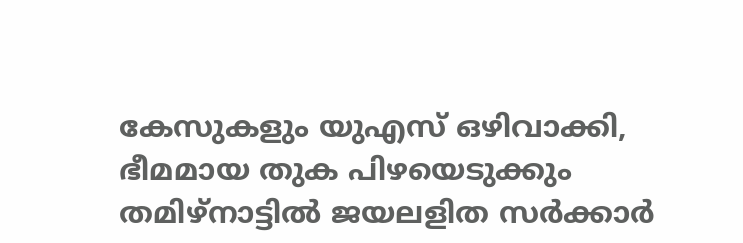കേസുകളും യുഎസ് ഒഴിവാക്കി, ഭീമമായ തുക പിഴയെടുക്കും
തമിഴ്നാട്ടിൽ ജയലളിത സർക്കാർ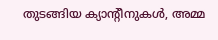തുടങ്ങിയ ക്യാന്‍റീനുകൾ, അമ്മ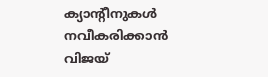ക്യാന്‍റീനുകൾ നവീകരിക്കാൻ വിജയ്